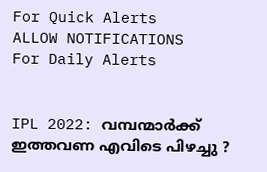For Quick Alerts
ALLOW NOTIFICATIONS
For Daily Alerts


IPL 2022: വമ്പന്മാര്‍ക്ക് ഇത്തവണ എവിടെ പിഴച്ചു ?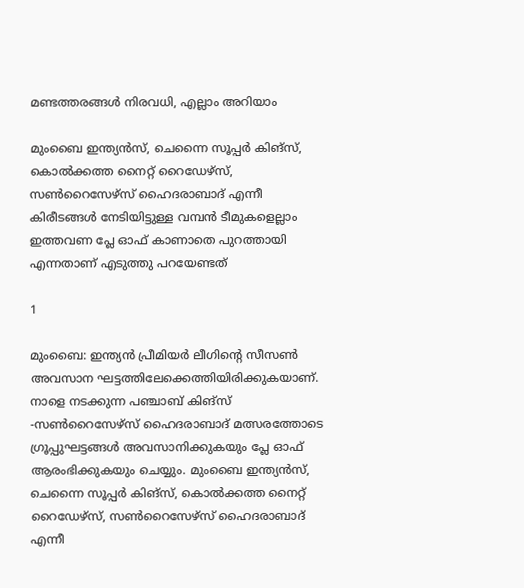മണ്ടത്തരങ്ങള്‍ നിരവധി, എല്ലാം അറിയാം

മുംബൈ ഇന്ത്യന്‍സ്, ചെന്നൈ സൂപ്പര്‍ കിങ്‌സ്, കൊല്‍ക്കത്ത നൈറ്റ് റൈഡേഴ്‌സ്, സണ്‍റൈസേഴ്‌സ് ഹൈദരാബാദ് എന്നീ കിരീടങ്ങള്‍ നേടിയിട്ടുള്ള വമ്പന്‍ ടീമുകളെല്ലാം ഇത്തവണ പ്ലേ ഓഫ് കാണാതെ പുറത്തായി എന്നതാണ് എടുത്തു പറയേണ്ടത്

1

മുംബൈ: ഇന്ത്യന്‍ പ്രീമിയര്‍ ലീഗിന്റെ സീസണ്‍ അവസാന ഘട്ടത്തിലേക്കെത്തിയിരിക്കുകയാണ്. നാളെ നടക്കുന്ന പഞ്ചാബ് കിങ്‌സ് -സണ്‍റൈസേഴ്‌സ് ഹൈദരാബാദ് മത്സരത്തോടെ ഗ്രൂപ്പുഘട്ടങ്ങള്‍ അവസാനിക്കുകയും പ്ലേ ഓഫ് ആരംഭിക്കുകയും ചെയ്യും. മുംബൈ ഇന്ത്യന്‍സ്, ചെന്നൈ സൂപ്പര്‍ കിങ്‌സ്, കൊല്‍ക്കത്ത നൈറ്റ് റൈഡേഴ്‌സ്, സണ്‍റൈസേഴ്‌സ് ഹൈദരാബാദ് എന്നീ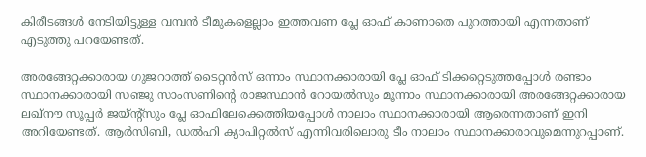കിരീടങ്ങള്‍ നേടിയിട്ടുള്ള വമ്പന്‍ ടീമുകളെല്ലാം ഇത്തവണ പ്ലേ ഓഫ് കാണാതെ പുറത്തായി എന്നതാണ് എടുത്തു പറയേണ്ടത്.

അരങ്ങേറ്റക്കാരായ ഗുജറാത്ത് ടൈറ്റന്‍സ് ഒന്നാം സ്ഥാനക്കാരായി പ്ലേ ഓഫ് ടിക്കറ്റെടുത്തപ്പോള്‍ രണ്ടാം സ്ഥാനക്കാരായി സഞ്ജു സാംസണിന്റെ രാജസ്ഥാന്‍ റോയല്‍സും മൂന്നാം സ്ഥാനക്കാരായി അരങ്ങേറ്റക്കാരായ ലഖ്‌നൗ സൂപ്പര്‍ ജയ്ന്റ്‌സും പ്ലേ ഓഫിലേക്കെത്തിയപ്പോള്‍ നാലാം സ്ഥാനക്കാരായി ആരെന്നതാണ് ഇനി അറിയേണ്ടത്. ആര്‍സിബി, ഡല്‍ഹി ക്യാപിറ്റല്‍സ് എന്നിവരിലൊരു ടീം നാലാം സ്ഥാനക്കാരാവുമെന്നുറപ്പാണ്.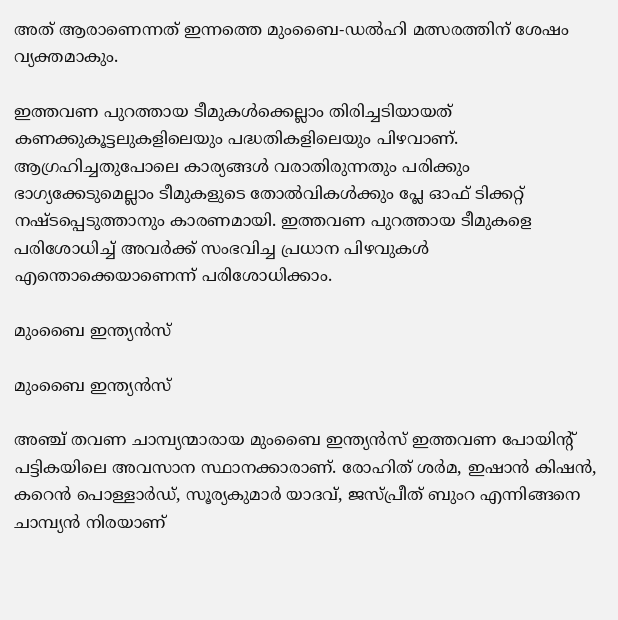അത് ആരാണെന്നത് ഇന്നത്തെ മുംബൈ-ഡല്‍ഹി മത്സരത്തിന് ശേഷം വ്യക്തമാകും.

ഇത്തവണ പുറത്തായ ടീമുകള്‍ക്കെല്ലാം തിരിച്ചടിയായത് കണക്കുകൂട്ടലുകളിലെയും പദ്ധതികളിലെയും പിഴവാണ്. ആഗ്രഹിച്ചതുപോലെ കാര്യങ്ങള്‍ വരാതിരുന്നതും പരിക്കും ഭാഗ്യക്കേടുമെല്ലാം ടീമുകളുടെ തോല്‍വികള്‍ക്കും പ്ലേ ഓഫ് ടിക്കറ്റ് നഷ്ടപ്പെടുത്താനും കാരണമായി. ഇത്തവണ പുറത്തായ ടീമുകളെ പരിശോധിച്ച് അവര്‍ക്ക് സംഭവിച്ച പ്രധാന പിഴവുകള്‍ എന്തൊക്കെയാണെന്ന് പരിശോധിക്കാം.

മുംബൈ ഇന്ത്യന്‍സ്

മുംബൈ ഇന്ത്യന്‍സ്

അഞ്ച് തവണ ചാമ്പ്യന്മാരായ മുംബൈ ഇന്ത്യന്‍സ് ഇത്തവണ പോയിന്റ് പട്ടികയിലെ അവസാന സ്ഥാനക്കാരാണ്. രോഹിത് ശര്‍മ, ഇഷാന്‍ കിഷന്‍, കറെന്‍ പൊള്ളാര്‍ഡ്, സൂര്യകുമാര്‍ യാദവ്, ജസ്പ്രീത് ബുംറ എന്നിങ്ങനെ ചാമ്പ്യന്‍ നിരയാണ്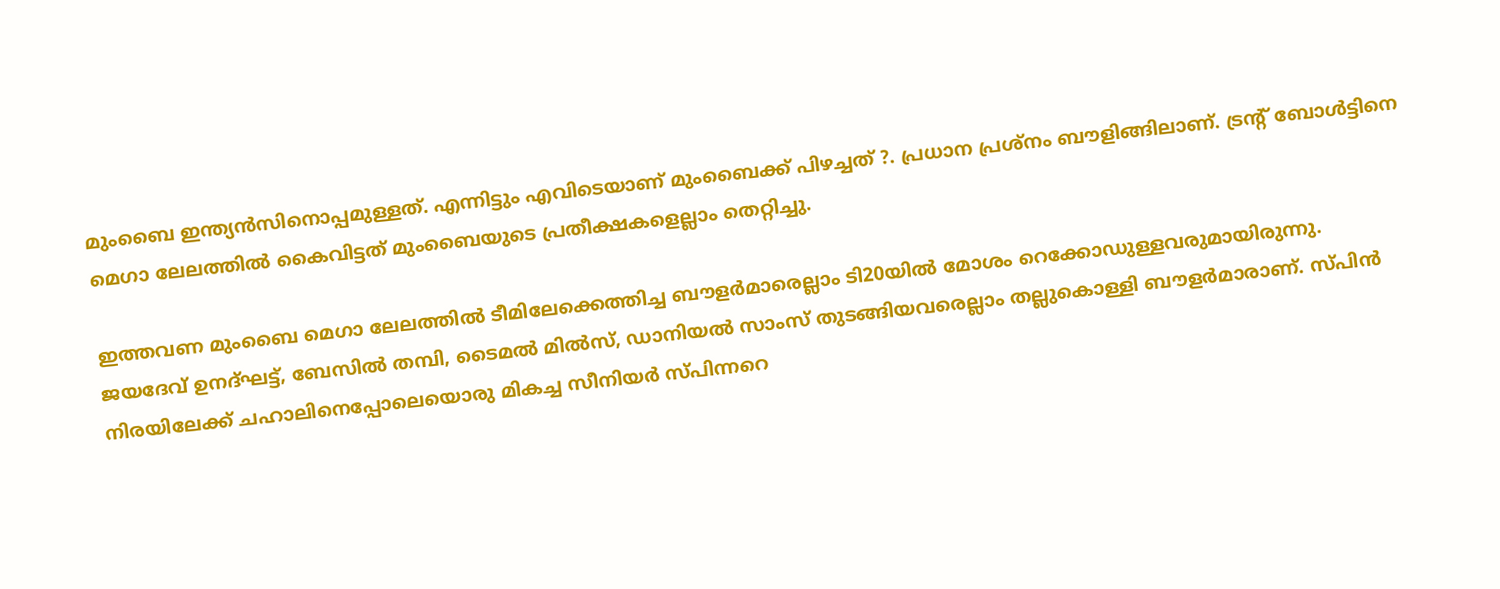മുംബൈ ഇന്ത്യന്‍സിനൊപ്പമുള്ളത്. എന്നിട്ടും എവിടെയാണ് മുംബൈക്ക് പിഴച്ചത് ?. പ്രധാന പ്രശ്‌നം ബൗളിങ്ങിലാണ്. ട്രന്റ് ബോള്‍ട്ടിനെ മെഗാ ലേലത്തില്‍ കൈവിട്ടത് മുംബൈയുടെ പ്രതീക്ഷകളെല്ലാം തെറ്റിച്ചു.

ഇത്തവണ മുംബൈ മെഗാ ലേലത്തില്‍ ടീമിലേക്കെത്തിച്ച ബൗളര്‍മാരെല്ലാം ടി20യില്‍ മോശം റെക്കോഡുള്ളവരുമായിരുന്നു. ജയദേവ് ഉനദ്ഘട്ട്, ബേസില്‍ തമ്പി, ടൈമല്‍ മില്‍സ്, ഡാനിയല്‍ സാംസ് തുടങ്ങിയവരെല്ലാം തല്ലുകൊള്ളി ബൗളര്‍മാരാണ്. സ്പിന്‍ നിരയിലേക്ക് ചഹാലിനെപ്പോലെയൊരു മികച്ച സീനിയര്‍ സ്പിന്നറെ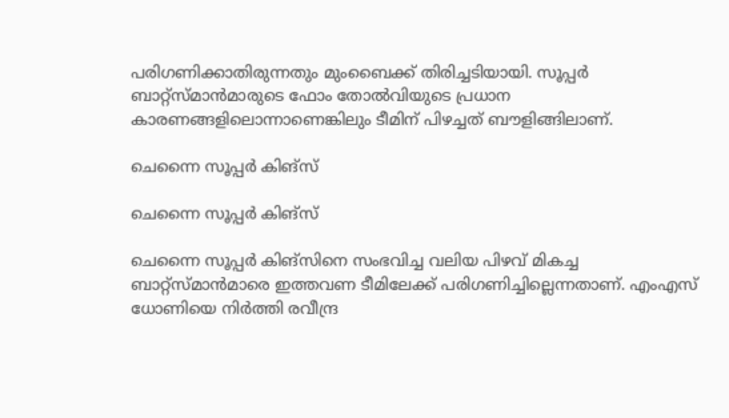പരിഗണിക്കാതിരുന്നതും മുംബൈക്ക് തിരിച്ചടിയായി. സൂപ്പര്‍ ബാറ്റ്‌സ്മാന്‍മാരുടെ ഫോം തോല്‍വിയുടെ പ്രധാന കാരണങ്ങളിലൊന്നാണെങ്കിലും ടീമിന് പിഴച്ചത് ബൗളിങ്ങിലാണ്.

ചെന്നൈ സൂപ്പര്‍ കിങ്‌സ്

ചെന്നൈ സൂപ്പര്‍ കിങ്‌സ്

ചെന്നൈ സൂപ്പര്‍ കിങ്‌സിനെ സംഭവിച്ച വലിയ പിഴവ് മികച്ച ബാറ്റ്‌സ്മാന്‍മാരെ ഇത്തവണ ടീമിലേക്ക് പരിഗണിച്ചില്ലെന്നതാണ്. എംഎസ് ധോണിയെ നിര്‍ത്തി രവീന്ദ്ര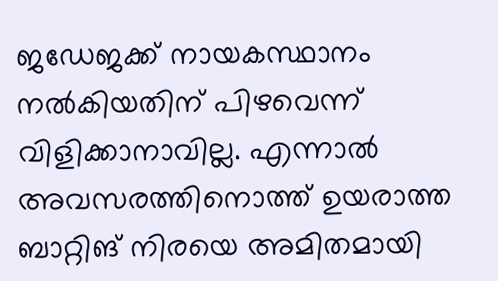ജഡേജക്ക് നായകസ്ഥാനം നല്‍കിയതിന് പിഴവെന്ന് വിളിക്കാനാവില്ല. എന്നാല്‍ അവസരത്തിനൊത്ത് ഉയരാത്ത ബാറ്റിങ് നിരയെ അമിതമായി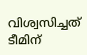വിശ്വസിച്ചത് ടീമിന്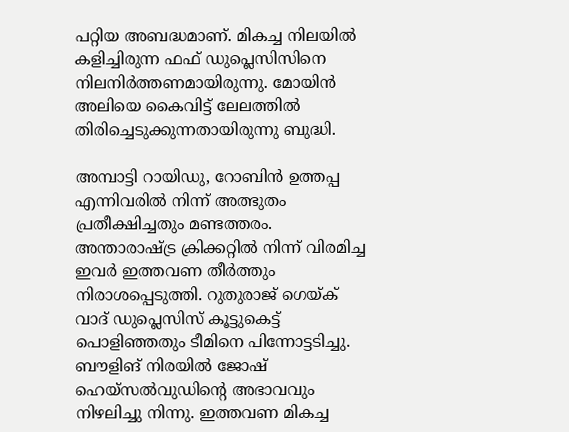പറ്റിയ അബദ്ധമാണ്. മികച്ച നിലയില്‍ കളിച്ചിരുന്ന ഫഫ് ഡുപ്ലെസിസിനെ നിലനിര്‍ത്തണമായിരുന്നു. മോയിന്‍ അലിയെ കൈവിട്ട് ലേലത്തില്‍ തിരിച്ചെടുക്കുന്നതായിരുന്നു ബുദ്ധി.

അമ്പാട്ടി റായിഡു, റോബിന്‍ ഉത്തപ്പ എന്നിവരില്‍ നിന്ന് അത്ഭുതം പ്രതീക്ഷിച്ചതും മണ്ടത്തരം. അന്താരാഷ്ട്ര ക്രിക്കറ്റില്‍ നിന്ന് വിരമിച്ച ഇവര്‍ ഇത്തവണ തീര്‍ത്തും നിരാശപ്പെടുത്തി. റുതുരാജ് ഗെയ്ക് വാദ് ഡുപ്ലെസിസ് കൂട്ടുകെട്ട് പൊളിഞ്ഞതും ടീമിനെ പിന്നോട്ടടിച്ചു. ബൗളിങ് നിരയില്‍ ജോഷ് ഹെയ്‌സല്‍വുഡിന്റെ അഭാവവും നിഴലിച്ചു നിന്നു. ഇത്തവണ മികച്ച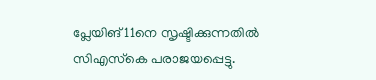പ്ലേയിങ് 11നെ സൃഷ്ടിക്കുന്നതില്‍ സിഎസ്‌കെ പരാജയപ്പെട്ടു.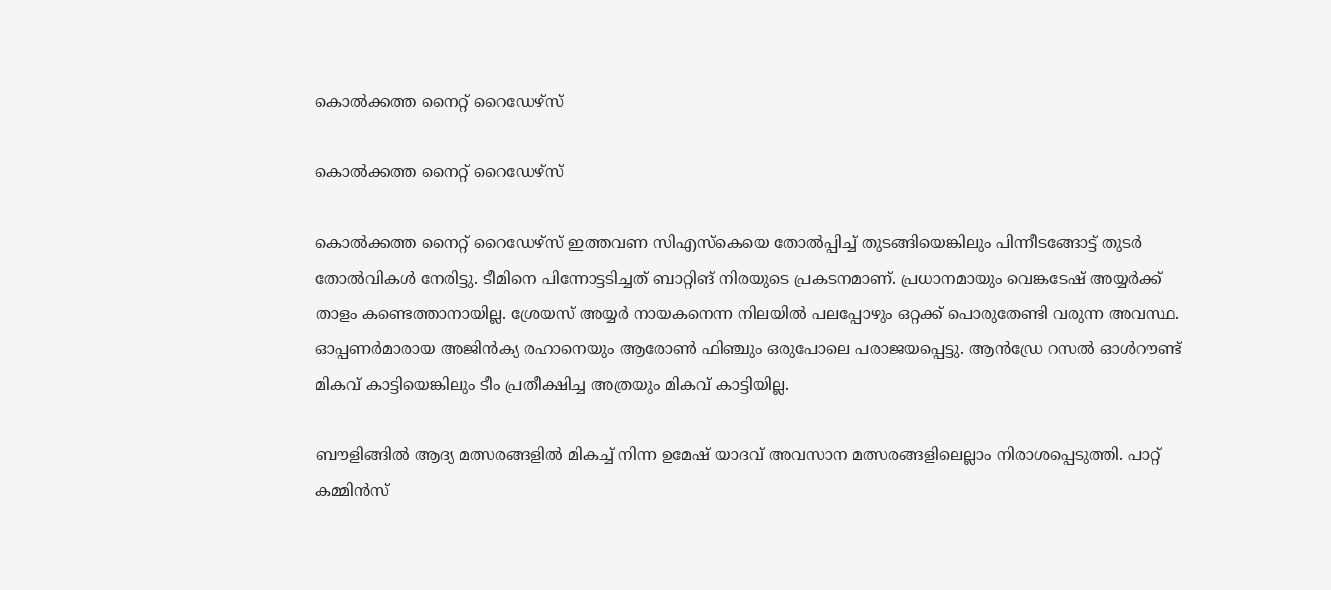കൊല്‍ക്കത്ത നൈറ്റ് റൈഡേഴ്‌സ്

കൊല്‍ക്കത്ത നൈറ്റ് റൈഡേഴ്‌സ്

കൊല്‍ക്കത്ത നൈറ്റ് റൈഡേഴ്‌സ് ഇത്തവണ സിഎസ്‌കെയെ തോല്‍പ്പിച്ച് തുടങ്ങിയെങ്കിലും പിന്നീടങ്ങോട്ട് തുടര്‍ തോല്‍വികള്‍ നേരിട്ടു. ടീമിനെ പിന്നോട്ടടിച്ചത് ബാറ്റിങ് നിരയുടെ പ്രകടനമാണ്. പ്രധാനമായും വെങ്കടേഷ് അയ്യര്‍ക്ക് താളം കണ്ടെത്താനായില്ല. ശ്രേയസ് അയ്യര്‍ നായകനെന്ന നിലയില്‍ പലപ്പോഴും ഒറ്റക്ക് പൊരുതേണ്ടി വരുന്ന അവസ്ഥ. ഓപ്പണര്‍മാരായ അജിന്‍ക്യ രഹാനെയും ആരോണ്‍ ഫിഞ്ചും ഒരുപോലെ പരാജയപ്പെട്ടു. ആന്‍ഡ്രേ റസല്‍ ഓള്‍റൗണ്ട് മികവ് കാട്ടിയെങ്കിലും ടീം പ്രതീക്ഷിച്ച അത്രയും മികവ് കാട്ടിയില്ല.

ബൗളിങ്ങില്‍ ആദ്യ മത്സരങ്ങളില്‍ മികച്ച് നിന്ന ഉമേഷ് യാദവ് അവസാന മത്സരങ്ങളിലെല്ലാം നിരാശപ്പെടുത്തി. പാറ്റ് കമ്മിന്‍സ്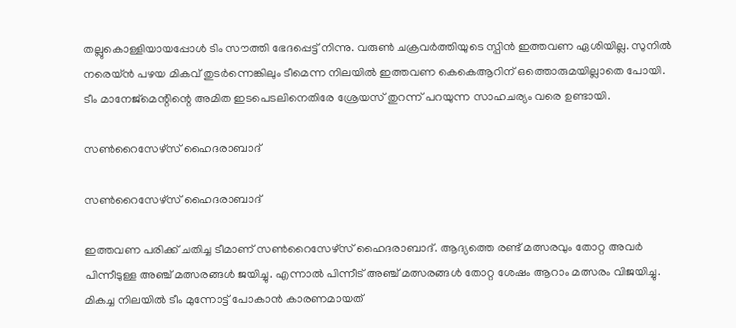തല്ലുകൊള്ളിയായപ്പോള്‍ ടിം സൗത്തി ഭേദപ്പെട്ട് നിന്നു. വരുണ്‍ ചക്രവര്‍ത്തിയുടെ സ്പിന്‍ ഇത്തവണ ഏശിയില്ല. സുനില്‍ നരെയ്ന്‍ പഴയ മികവ് തുടര്‍ന്നെങ്കിലും ടീമെന്ന നിലയില്‍ ഇത്തവണ കെകെആറിന് ഒത്തൊരുമയില്ലാതെ പോയി. ടീം മാനേജ്‌മെന്റിന്റെ അമിത ഇടപെടലിനെതിരേ ശ്രേയസ് തുറന്ന് പറയുന്ന സാഹചര്യം വരെ ഉണ്ടായി.

സണ്‍റൈസേഴ്‌സ് ഹൈദരാബാദ്

സണ്‍റൈസേഴ്‌സ് ഹൈദരാബാദ്

ഇത്തവണ പരിക്ക് ചതിച്ച ടീമാണ് സണ്‍റൈസേഴ്‌സ് ഹൈദരാബാദ്. ആദ്യത്തെ രണ്ട് മത്സരവും തോറ്റ അവര്‍ പിന്നീടുള്ള അഞ്ച് മത്സരങ്ങള്‍ ജയിച്ചു. എന്നാല്‍ പിന്നീട് അഞ്ച് മത്സരങ്ങള്‍ തോറ്റ ശേഷം ആറാം മത്സരം വിജയിച്ചു. മികച്ച നിലയില്‍ ടീം മുന്നോട്ട് പോകാന്‍ കാരണമായത്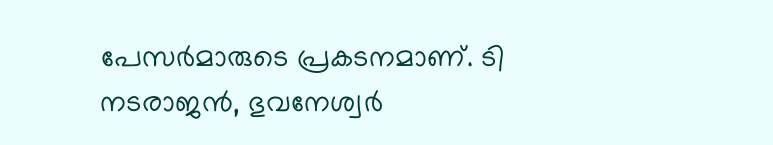പേസര്‍മാരുടെ പ്രകടനമാണ്. ടി നടരാജന്‍, ഭുവനേശ്വര്‍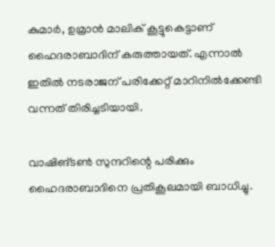കുമാര്‍, ഉമ്രാന്‍ മാലിക് കൂട്ടുകെട്ടാണ് ഹൈദരാബാദിന് കരുത്തായത്. എന്നാല്‍ ഇതില്‍ നടരാജന് പരിക്കേറ്റ് മാറിനില്‍ക്കേണ്ടി വന്നത് തിരിച്ചടിയായി.

വാഷിങ്ടണ്‍ സുന്ദറിന്റെ പരിക്കും ഹൈദരാബാദിനെ പ്രതികൂലമായി ബാധിച്ചു.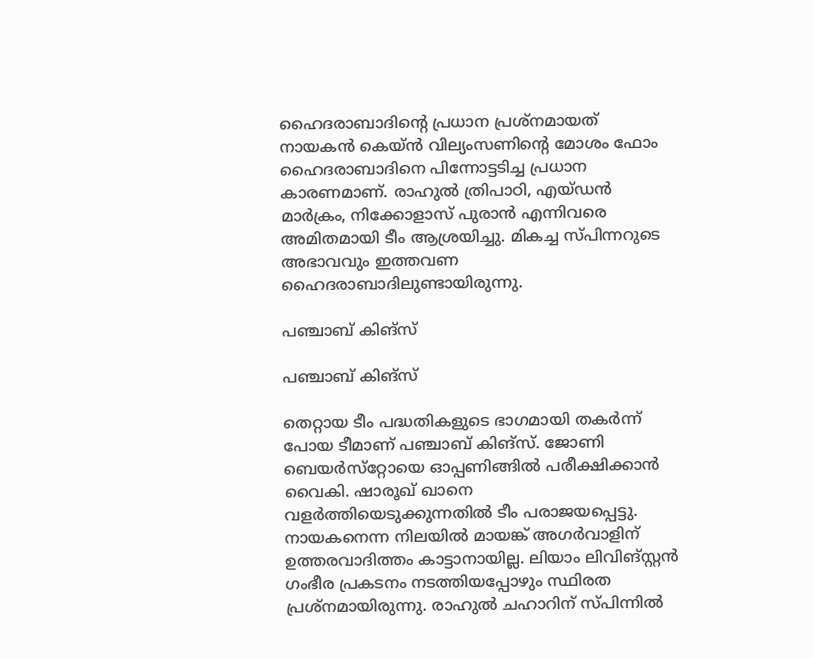ഹൈദരാബാദിന്റെ പ്രധാന പ്രശ്‌നമായത് നായകന്‍ കെയ്ന്‍ വില്യംസണിന്റെ മോശം ഫോം ഹൈദരാബാദിനെ പിന്നോട്ടടിച്ച പ്രധാന കാരണമാണ്. രാഹുല്‍ ത്രിപാഠി, എയ്ഡന്‍ മാര്‍ക്രം, നിക്കോളാസ് പുരാന്‍ എന്നിവരെ അമിതമായി ടീം ആശ്രയിച്ചു. മികച്ച സ്പിന്നറുടെ അഭാവവും ഇത്തവണ ഹൈദരാബാദിലുണ്ടായിരുന്നു.

പഞ്ചാബ് കിങ്‌സ്

പഞ്ചാബ് കിങ്‌സ്

തെറ്റായ ടീം പദ്ധതികളുടെ ഭാഗമായി തകര്‍ന്ന് പോയ ടീമാണ് പഞ്ചാബ് കിങ്‌സ്. ജോണി ബെയര്‍സ്‌റ്റോയെ ഓപ്പണിങ്ങില്‍ പരീക്ഷിക്കാന്‍ വൈകി. ഷാരൂഖ് ഖാനെ വളര്‍ത്തിയെടുക്കുന്നതില്‍ ടീം പരാജയപ്പെട്ടു. നായകനെന്ന നിലയില്‍ മായങ്ക് അഗര്‍വാളിന് ഉത്തരവാദിത്തം കാട്ടാനായില്ല. ലിയാം ലിവിങ്സ്റ്റന്‍ ഗംഭീര പ്രകടനം നടത്തിയപ്പോഴും സ്ഥിരത പ്രശ്‌നമായിരുന്നു. രാഹുല്‍ ചഹാറിന് സ്പിന്നില്‍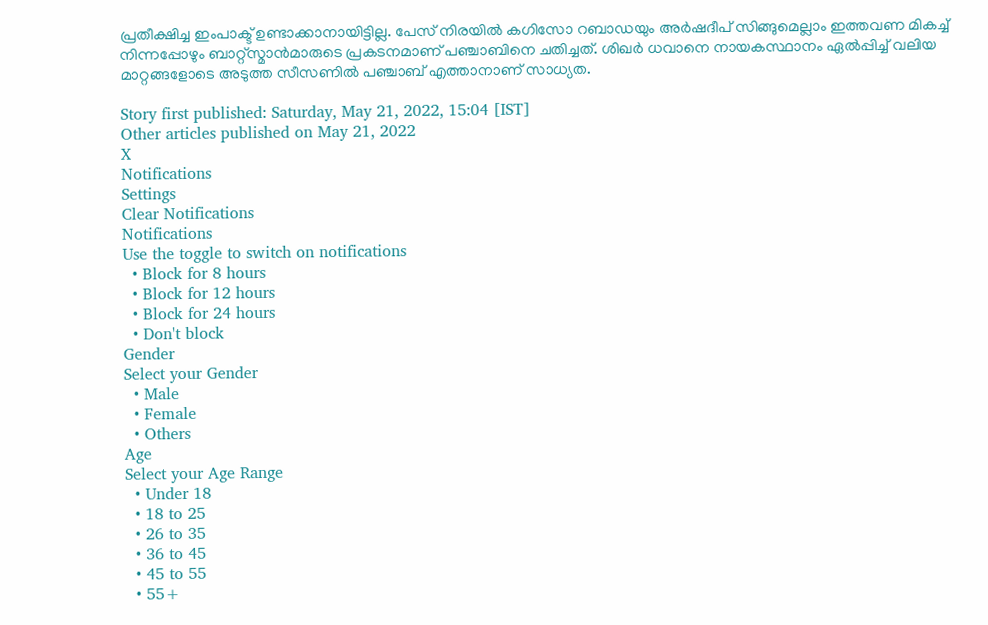പ്രതീക്ഷിച്ച ഇംപാക്ട് ഉണ്ടാക്കാനായിട്ടില്ല. പേസ് നിരയില്‍ കഗിസോ റബാഡയും അര്‍ഷദീപ് സിങ്ങുമെല്ലാം ഇത്തവണ മികച്ച് നിന്നപ്പോഴും ബാറ്റ്‌സ്മാന്‍മാരുടെ പ്രകടനമാണ് പഞ്ചാബിനെ ചതിച്ചത്. ശിഖര്‍ ധവാനെ നായകസ്ഥാനം ഏല്‍പ്പിച്ച് വലിയ മാറ്റങ്ങളോടെ അടുത്ത സീസണില്‍ പഞ്ചാബ് എത്താനാണ് സാധ്യത.

Story first published: Saturday, May 21, 2022, 15:04 [IST]
Other articles published on May 21, 2022
X
Notifications
Settings
Clear Notifications
Notifications
Use the toggle to switch on notifications
  • Block for 8 hours
  • Block for 12 hours
  • Block for 24 hours
  • Don't block
Gender
Select your Gender
  • Male
  • Female
  • Others
Age
Select your Age Range
  • Under 18
  • 18 to 25
  • 26 to 35
  • 36 to 45
  • 45 to 55
  • 55+